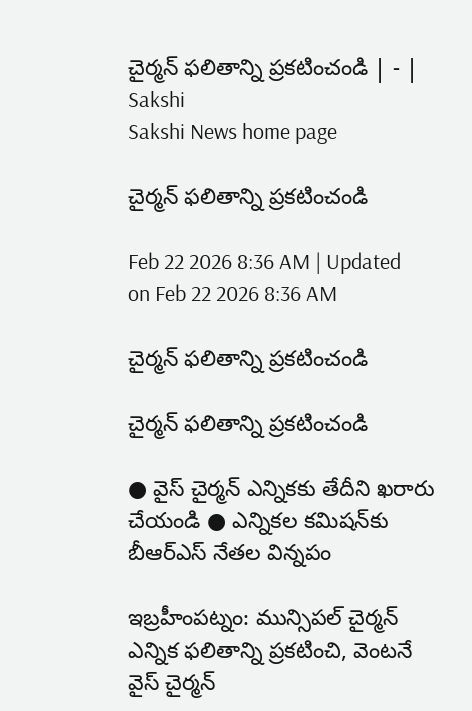చైర్మన్‌ ఫలితాన్ని ప్రకటించండి | - | Sakshi
Sakshi News home page

చైర్మన్‌ ఫలితాన్ని ప్రకటించండి

Feb 22 2026 8:36 AM | Updated on Feb 22 2026 8:36 AM

చైర్మన్‌ ఫలితాన్ని ప్రకటించండి

చైర్మన్‌ ఫలితాన్ని ప్రకటించండి

● వైస్‌ చైర్మన్‌ ఎన్నికకు తేదీని ఖరారు చేయండి ● ఎన్నికల కమిషన్‌కు బీఆర్‌ఎస్‌ నేతల విన్నపం

ఇబ్రహీంపట్నం: మున్సిపల్‌ చైర్మన్‌ ఎన్నిక ఫలితాన్ని ప్రకటించి, వెంటనే వైస్‌ చైర్మన్‌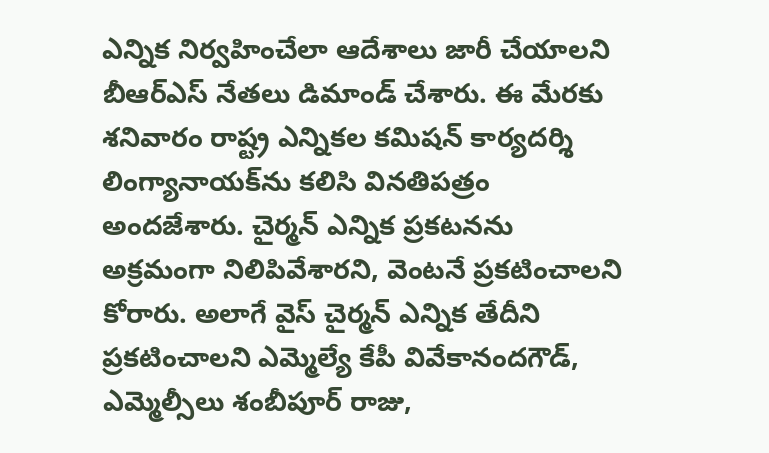ఎన్నిక నిర్వహించేలా ఆదేశాలు జారీ చేయాలని బీఆర్‌ఎస్‌ నేతలు డిమాండ్‌ చేశారు. ఈ మేరకు శనివారం రాష్ట్ర ఎన్నికల కమిషన్‌ కార్యదర్శి లింగ్యానాయక్‌ను కలిసి వినతిపత్రం అందజేశారు. చైర్మన్‌ ఎన్నిక ప్రకటనను అక్రమంగా నిలిపివేశారని, వెంటనే ప్రకటించాలని కోరారు. అలాగే వైస్‌ చైర్మన్‌ ఎన్నిక తేదీని ప్రకటించాలని ఎమ్మెల్యే కేపీ వివేకానందగౌడ్‌, ఎమ్మెల్సీలు శంబీపూర్‌ రాజు,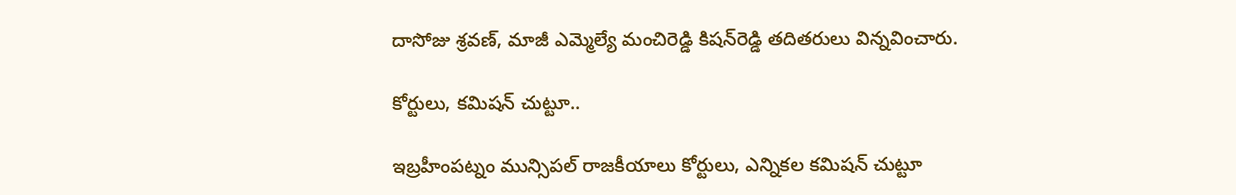దాసోజు శ్రవణ్‌, మాజీ ఎమ్మెల్యే మంచిరెడ్డి కిషన్‌రెడ్డి తదితరులు విన్నవించారు.

కోర్టులు, కమిషన్‌ చుట్టూ..

ఇబ్రహీంపట్నం మున్సిపల్‌ రాజకీయాలు కోర్టులు, ఎన్నికల కమిషన్‌ చుట్టూ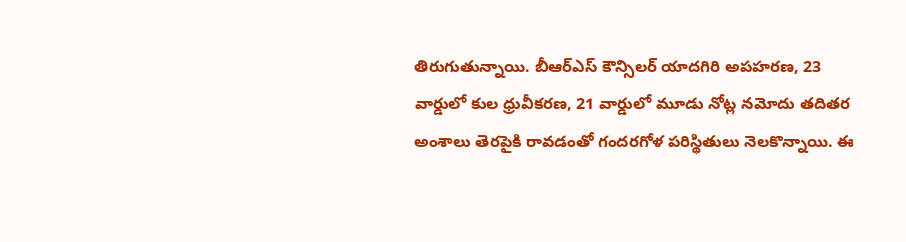తిరుగుతున్నాయి. బీఆర్‌ఎస్‌ కౌన్సిలర్‌ యాదగిరి అపహరణ, 23 వార్డులో కుల ధ్రువీకరణ, 21 వార్డులో మూడు నోట్ల నమోదు తదితర అంశాలు తెరపైకి రావడంతో గందరగోళ పరిస్థితులు నెలకొన్నాయి. ఈ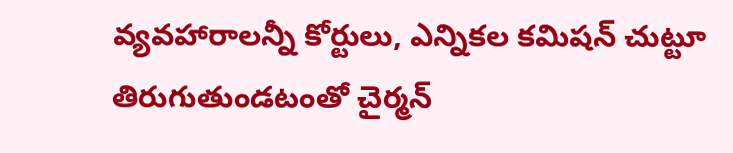వ్యవహారాలన్నీ కోర్టులు, ఎన్నికల కమిషన్‌ చుట్టూ తిరుగుతుండటంతో చైర్మన్‌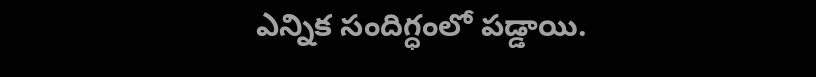ఎన్నిక సందిగ్ధంలో పడ్డాయి.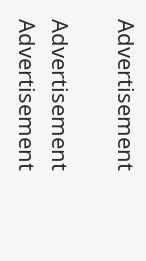Advertisement

Advertisement
Advertisement